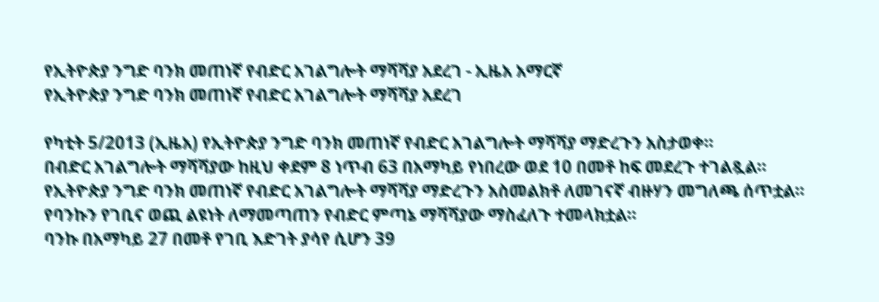የኢትዮጵያ ንግድ ባንክ መጠነኛ የብድር አገልግሎት ማሻሻያ አደረገ - ኢዜአ አማርኛ
የኢትዮጵያ ንግድ ባንክ መጠነኛ የብድር አገልግሎት ማሻሻያ አደረገ

የካቲት 5/2013 (ኢዜአ) የኢትዮጵያ ንግድ ባንክ መጠነኛ የብድር አገልግሎት ማሻሻያ ማድረጉን አስታወቀ።
በብድር አገልግሎት ማሻሻያው ከዚህ ቀደም 8 ነጥብ 63 በአማካይ የነበረው ወደ 10 በመቶ ከፍ መደረጉ ተገልጿል።
የኢትዮጵያ ንግድ ባንክ መጠነኛ የብድር አገልግሎት ማሻሻያ ማድረጉን አስመልክቶ ለመገናኛ ብዙሃን መግለጫ ሰጥቷል።
የባንኩን የገቢና ወጪ ልዩነት ለማመጣጠን የብድር ምጣኔ ማሻሻያው ማስፈለጉ ተመላክቷል።
ባንኩ በአማካይ 27 በመቶ የገቢ እድገት ያሳየ ሲሆን 39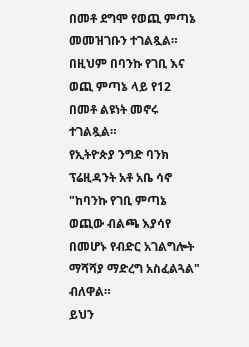በመቶ ደግሞ የወጪ ምጣኔ መመዝገቡን ተገልጿል።
በዚህም በባንኩ የገቢ እና ወጪ ምጣኔ ላይ የ12 በመቶ ልዩነት መኖሩ ተገልጿል።
የኢትዮጵያ ንግድ ባንክ ፕሬዚዳንት አቶ አቤ ሳኖ "ከባንኩ የገቢ ምጣኔ ወጪው ብልጫ እያሳየ በመሆኑ የብድር አገልግሎት ማሻሻያ ማድረግ አስፈልጓል" ብለዋል።
ይህን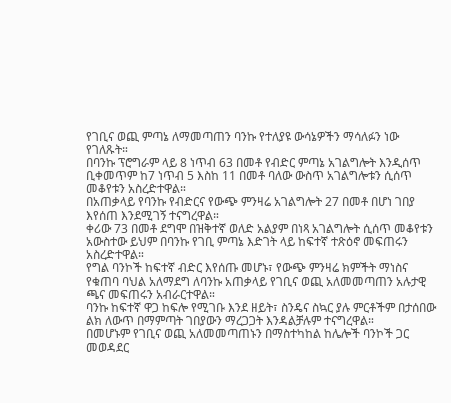የገቢና ወጪ ምጣኔ ለማመጣጠን ባንኩ የተለያዩ ውሳኔዎችን ማሳለፉን ነው የገለጹት።
በባንኩ ፕሮግራም ላይ 8 ነጥብ 63 በመቶ የብድር ምጣኔ አገልግሎት እንዲሰጥ ቢቀመጥም ከ7 ነጥብ 5 እስከ 11 በመቶ ባለው ውስጥ አገልግሎቱን ሲሰጥ መቆየቱን አስረድተዋል።
በአጠቃላይ የባንኩ የብድርና የውጭ ምንዛሬ አገልግሎት 27 በመቶ በሆነ ገበያ እየሰጠ እንደሚገኝ ተናግረዋል።
ቀሪው 73 በመቶ ደግሞ በዝቅተኛ ወለድ አልያም በነጻ አገልግሎት ሲሰጥ መቆየቱን አውስተው ይህም በባንኩ የገቢ ምጣኔ እድገት ላይ ከፍተኛ ተጽዕኖ መፍጠሩን አስረድተዋል።
የግል ባንኮች ከፍተኛ ብድር እየሰጡ መሆኑ፣ የውጭ ምንዛሬ ክምችት ማነስና የቁጠባ ባህል አለማደግ ለባንኩ አጠቃላይ የገቢና ወጪ አለመመጣጠን አሉታዊ ጫና መፍጠሩን አብራርተዋል።
ባንኩ ከፍተኛ ዋጋ ከፍሎ የሚገቡ እንደ ዘይት፣ ስንዴና ስኳር ያሉ ምርቶችም በታሰበው ልክ ለውጥ በማምጣት ገበያውን ማረጋጋት እንዳልቻሉም ተናግረዋል።
በመሆኑም የገቢና ወጪ አለመመጣጠኑን በማስተካከል ከሌሎች ባንኮች ጋር መወዳደር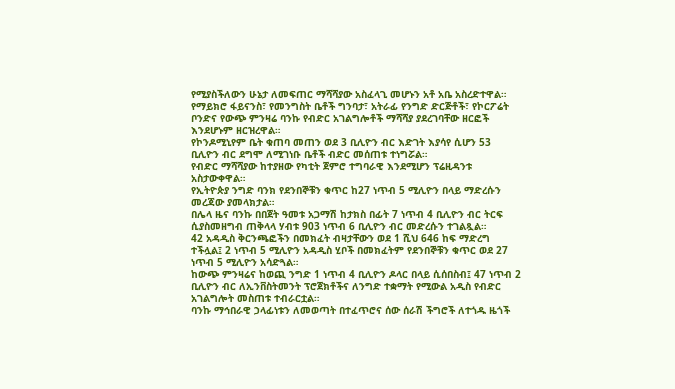የሚያስችለውን ሁኔታ ለመፍጠር ማሻሻያው አስፈላጊ መሆኑን አቶ አቤ አስረድተዋል።
የማይክሮ ፋይናንስ፣ የመንግስት ቤቶች ግንባታ፣ አትራፊ የንግድ ድርጅቶች፣ የኮርፖሬት ቦንድና የውጭ ምንዛሬ ባንኩ የብድር አገልግሎቶች ማሻሻያ ያደረገባቸው ዘርፎች እንደሆኑም ዘርዝረዋል።
የኮንዶሚኒየም ቤት ቁጠባ መጠን ወደ 3 ቢሊዮን ብር እድገት እያሳየ ሲሆን 53 ቢሊዮን ብር ደግሞ ለሚገነቡ ቤቶች ብድር መሰጠቱ ተነግሯል።
የብድር ማሻሻያው ከተያዘው የካቲት ጀምሮ ተግባራዊ እንደሚሆን ፕሬዚዳንቱ አስታውቀዋል።
የኢትዮጵያ ንግድ ባንክ የደንበኞቹን ቁጥር ከ27 ነጥብ 5 ሚሊዮን በላይ ማድረሱን መረጃው ያመላክታል።
በሌላ ዜና ባንኩ በበጀት ዓመቱ አጋማሽ ከታክስ በፊት 7 ነጥብ 4 ቢሊዮን ብር ትርፍ ሲያስመዘግብ ጠቅላላ ሃብቱ 903 ነጥብ 6 ቢሊዮን ብር መድረሱን ተገልጿል።
42 አዳዲስ ቅርንጫፎችን በመክፈት ብዛታቸውን ወደ 1 ሺህ 646 ከፍ ማድረግ ተችሏል፤ 2 ነጥብ 5 ሚሊዮን አዳዲስ ሂቦች በመክፈትም የደንበኞቹን ቁጥር ወደ 27 ነጥብ 5 ሚሊዮን አሳድጓል።
ከውጭ ምንዛሬና ከወጪ ንግድ 1 ነጥብ 4 ቢሊዮን ዶላር በላይ ሲሰበስብ፤ 47 ነጥብ 2 ቢሊዮን ብር ለኢንቨስትመንት ፕሮጀክቶችና ለንግድ ተቋማት የሚውል አዲስ የብድር አገልግሎት መስጠቱ ተብራርቷል።
ባንኩ ማኅበራዊ ኃላፊነቱን ለመወጣት በተፈጥሮና ሰው ሰራሽ ችግሮች ለተጎዱ ዜጎች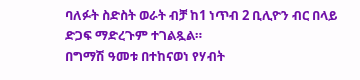ባለፉት ስድስት ወራት ብቻ ከ1 ነጥብ 2 ቢሊዮን ብር በላይ ድጋፍ ማድረጉም ተገልጿል።
በግማሽ ዓመቱ በተከናወነ የሃብት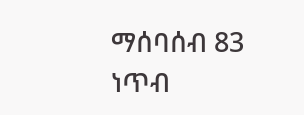ማሰባሰብ 83 ነጥብ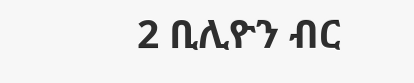2 ቢሊዮን ብር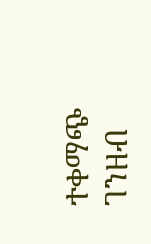ተቀማጭ ገንዘብ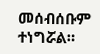መሰብሰቡም ተነግሯል።